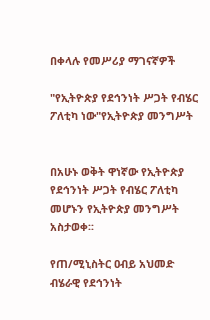በቀላሉ የመሥሪያ ማገናኛዎች

"የኢትዮጵያ የደኅንነት ሥጋት የብሄር ፖለቲካ ነው"የኢትዮጵያ መንግሥት


በአሁኑ ወቅት ዋነኛው የኢትዮጵያ የደኅንነት ሥጋት የብሄር ፖለቲካ መሆኑን የኢትዮጵያ መንግሥት አስታወቀ፡፡

የጠ/ሚኒስትር ዐብይ አህመድ ብሄራዊ የደኅንነት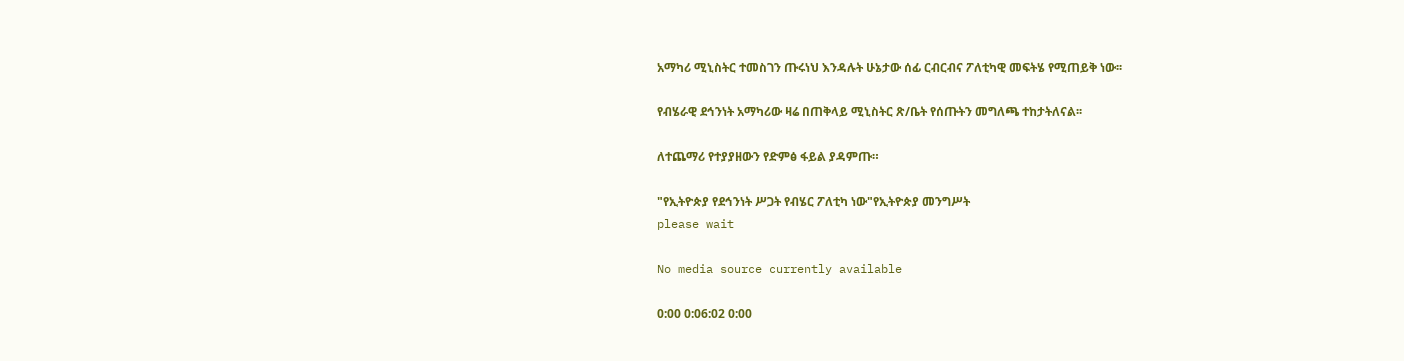አማካሪ ሚኒስትር ተመስገን ጡሩነህ እንዳሉት ሁኔታው ሰፊ ርብርብና ፖለቲካዊ መፍትሄ የሚጠይቅ ነው፡፡

የብሄራዊ ደኅንነት አማካሪው ዛሬ በጠቅላይ ሚኒስትር ጽ/ቤት የሰጡትን መግለጫ ተከታትለናል፡፡

ለተጨማሪ የተያያዘውን የድምፅ ፋይል ያዳምጡ።

"የኢትዮጵያ የደኅንነት ሥጋት የብሄር ፖለቲካ ነው"የኢትዮጵያ መንግሥት
please wait

No media source currently available

0:00 0:06:02 0:00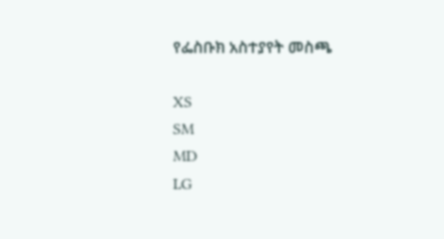የፌስቡክ አስተያየት መስጫ

XS
SM
MD
LG